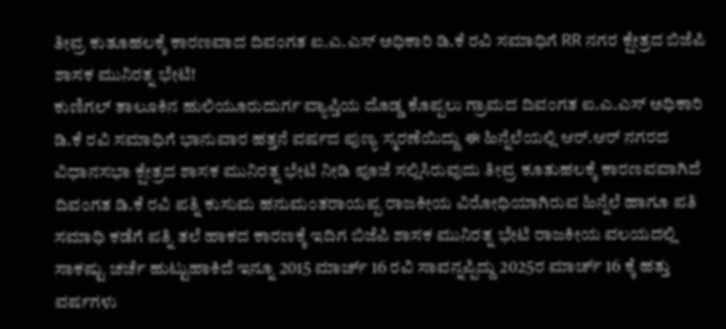ತೀವ್ರ ಕುತೂಹಲಕ್ಕೆ ಕಾರಣವಾದ ದಿವಂಗತ ಐ.ಎ.ಎಸ್ ಅಧಿಕಾರಿ ಡಿ.ಕೆ ರವಿ ಸಮಾಧಿಗೆ RR ನಗರ ಕ್ಷೇತ್ರದ ಬಿಜೆಪಿ ಶಾಸಕ ಮುನಿರತ್ನ ಭೇಟಿ!
ಕುಣಿಗಲ್ ತಾಲೂಕಿನ ಹುಲಿಯೂರುದುರ್ಗ ವ್ಯಾಪ್ತಿಯ ದೊಡ್ಡ ಕೊಪ್ಪಲು ಗ್ರಾಮದ ದಿವಂಗತ ಐ.ಎ.ಎಸ್ ಅಧಿಕಾರಿ ಡಿ.ಕೆ ರವಿ ಸಮಾಧಿಗೆ ಭಾನುವಾರ ಹತ್ತನೆ ವರ್ಷದ ಪುಣ್ಯ ಸ್ಮರಣೆಯಿದ್ದು ಈ ಹಿನ್ನೆಲೆಯಲ್ಲಿ ಆರ್.ಆರ್ ನಗರದ ವಿಧಾನಸಭಾ ಕ್ಷೇತ್ರದ ಶಾಸಕ ಮುನಿರತ್ನ ಭೇಟಿ ನೀಡಿ ಪೂಜೆ ಸಲ್ಲಿಸಿರುವುದು ತೀವ್ರ ಕೂತುಹಲಕ್ಕೆ ಕಾರಣವವಾಗಿದೆ ದಿವಂಗತ ಡಿ.ಕೆ ರವಿ ಪತ್ನಿ ಕುಸುಮ ಹನುಮಂತರಾಯಪ್ಪ ರಾಜಕೀಯ ವಿರೋಧಿಯಾಗಿರುವ ಹಿನ್ನೆಲೆ ಹಾಗೂ ಪತಿ ಸಮಾಧಿ ಕಡೆಗೆ ಪತ್ನಿ ತಲೆ ಹಾಕದ ಕಾರಣಕ್ಕೆ ಇದಿಗ ಬಿಜೆಪಿ ಶಾಸಕ ಮುನಿರತ್ನ ಭೇಟಿ ರಾಜಕೀಯ ವಲಯದಲ್ಲಿ ಸಾಕಷ್ಟು ಚರ್ಚೆ ಹುಟ್ಟುಹಾಕಿದೆ ಇನ್ನೂ 2015 ಮಾರ್ಚ್ 16 ರವಿ ಸಾವನ್ನಪ್ಪಿದ್ದು 2025ರ ಮಾರ್ಚ್ 16 ಕ್ಕೆ ಹತ್ತು ವರ್ಷಗಳು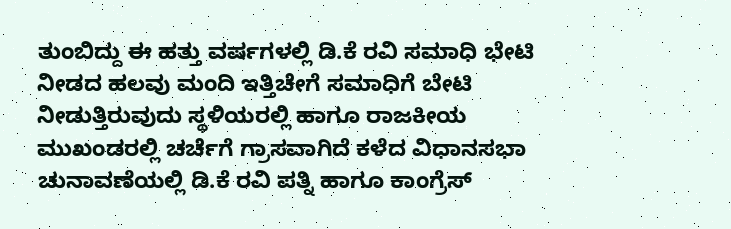ತುಂಬಿದ್ದು ಈ ಹತ್ತು ವರ್ಷಗಳಲ್ಲಿ ಡಿ.ಕೆ ರವಿ ಸಮಾಧಿ ಭೇಟಿ ನೀಡದ ಹಲವು ಮಂದಿ ಇತ್ತಿಚೇಗೆ ಸಮಾಧಿಗೆ ಬೇಟಿ ನೀಡುತ್ತಿರುವುದು ಸ್ಥಳಿಯರಲ್ಲಿ ಹಾಗೂ ರಾಜಕೀಯ ಮುಖಂಡರಲ್ಲಿ ಚರ್ಚೆಗೆ ಗ್ರಾಸವಾಗಿದೆ ಕಳೆದ ವಿಧಾನಸಭಾ ಚುನಾವಣೆಯಲ್ಲಿ ಡಿ.ಕೆ ರವಿ ಪತ್ನಿ ಹಾಗೂ ಕಾಂಗ್ರೆಸ್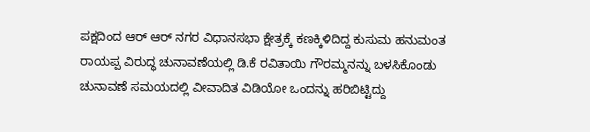ಪಕ್ಷದಿಂದ ಆರ್ ಆರ್ ನಗರ ವಿಧಾನಸಭಾ ಕ್ಷೇತ್ರಕ್ಕೆ ಕಣಕ್ಕಿಳಿದಿದ್ದ ಕುಸುಮ ಹನುಮಂತ ರಾಯಪ್ಪ ವಿರುದ್ಧ ಚುನಾವಣೆಯಲ್ಲಿ ಡಿ.ಕೆ ರವಿತಾಯಿ ಗೌರಮ್ಮನನ್ನು ಬಳಸಿಕೊಂಡು ಚುನಾವಣೆ ಸಮಯದಲ್ಲಿ ವೀವಾದಿತ ವಿಡಿಯೋ ಒಂದನ್ನು ಹರಿಬಿಟ್ಟಿದ್ದು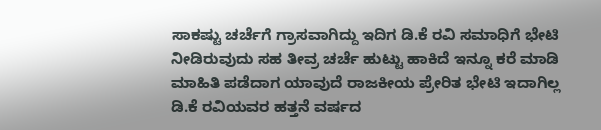ಸಾಕಷ್ಟು ಚರ್ಚೆಗೆ ಗ್ರಾಸವಾಗಿದ್ದು ಇದಿಗ ಡಿ.ಕೆ ರವಿ ಸಮಾಧಿಗೆ ಭೇಟಿ ನೀಡಿರುವುದು ಸಹ ತೀವ್ರ ಚರ್ಚೆ ಹುಟ್ಟು ಹಾಕಿದೆ ಇನ್ನೂ ಕರೆ ಮಾಡಿ ಮಾಹಿತಿ ಪಡೆದಾಗ ಯಾವುದೆ ರಾಜಕೀಯ ಪ್ರೇರಿತ ಭೇಟಿ ಇದಾಗಿಲ್ಲ ಡಿ.ಕೆ ರವಿಯವರ ಹತ್ತನೆ ವರ್ಷದ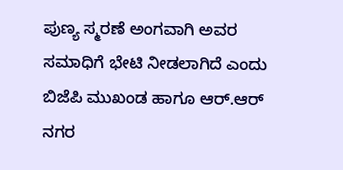ಪುಣ್ಯ ಸ್ಮರಣೆ ಅಂಗವಾಗಿ ಅವರ ಸಮಾಧಿಗೆ ಭೇಟಿ ನೀಡಲಾಗಿದೆ ಎಂದು ಬಿಜೆಪಿ ಮುಖಂಡ ಹಾಗೂ ಆರ್.ಆರ್ ನಗರ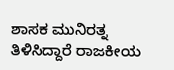ಶಾಸಕ ಮುನಿರತ್ನ ತಿಳಿಸಿದ್ದಾರೆ ರಾಜಕೀಯ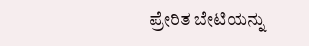ಪ್ರೇರಿತ ಬೇಟಿಯನ್ನು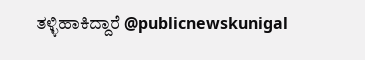ತಳ್ಳಿಹಾಕಿದ್ದಾರೆ @publicnewskunigal